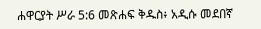ሐዋርያት ሥራ 5:6 መጽሐፍ ቅዱስ፥ አዲሱ መደበኛ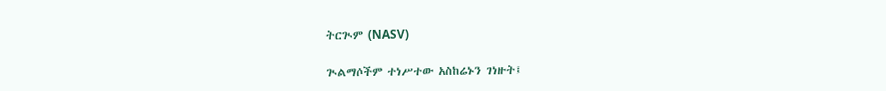ትርጒም (NASV)

ጒልማሶችም ተነሥተው አስከሬኑን ገነዙት፤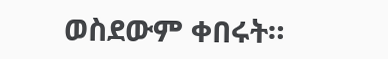ወስደውም ቀበሩት።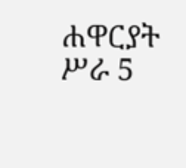ሐዋርያት ሥራ 5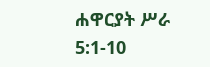ሐዋርያት ሥራ 5:1-10